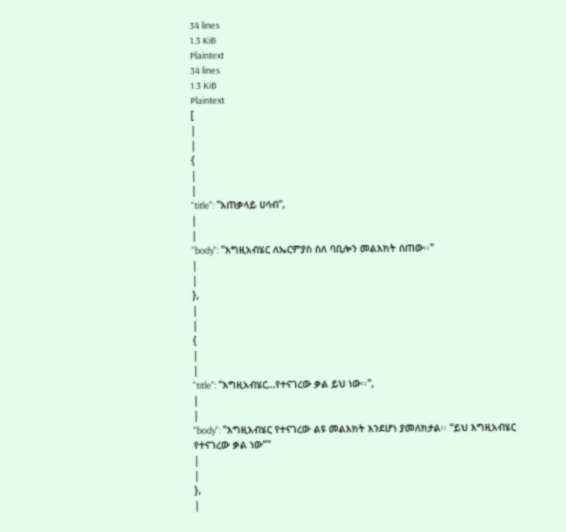34 lines
1.3 KiB
Plaintext
34 lines
1.3 KiB
Plaintext
[
|
|
{
|
|
"title": "አጠቃላይ ሀሳብ",
|
|
"body": "እግዚአብሄር ለኤርምያስ ስለ ባቢሎን መልእክት ሰጠው፡፡"
|
|
},
|
|
{
|
|
"title": "እግዚአብሄር…የተናገረው ቃል ይህ ነው፡፡",
|
|
"body": "እግዚአብሄር የተናገረው ልዩ መልእክት እንደሆነ ያመለክታል፡፡ “ይህ እግዚአብሄር የተናገረው ቃል ነው”"
|
|
},
|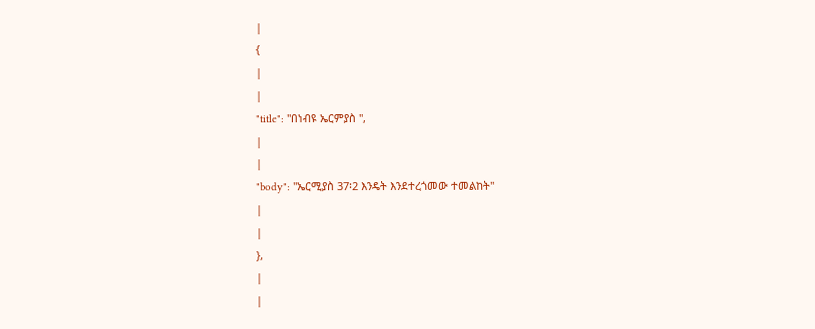|
{
|
|
"title": "በነብዩ ኤርምያስ ",
|
|
"body": "ኤርሚያስ 37፡2 እንዴት እንደተረጎመው ተመልከት"
|
|
},
|
|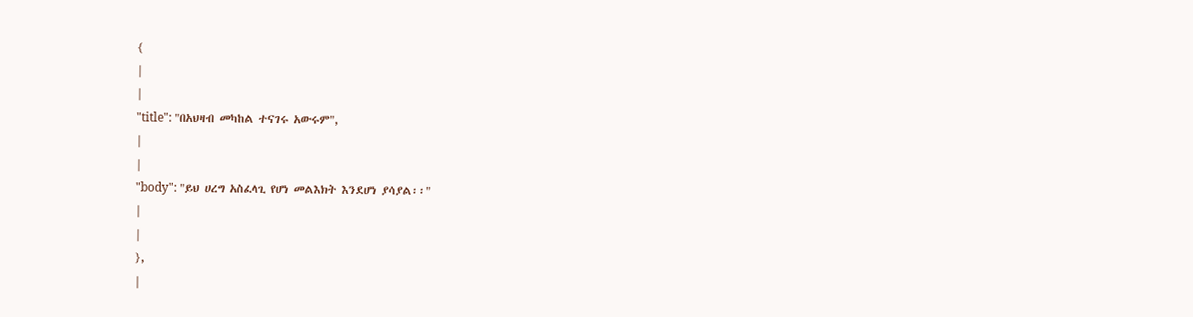{
|
|
"title": "በአህዛብ መካከል ተናገሩ አውሩም",
|
|
"body": "ይህ ሀረግ አስፈላጊ የሆነ መልእክት እንደሆነ ያሳያል፡፡"
|
|
},
|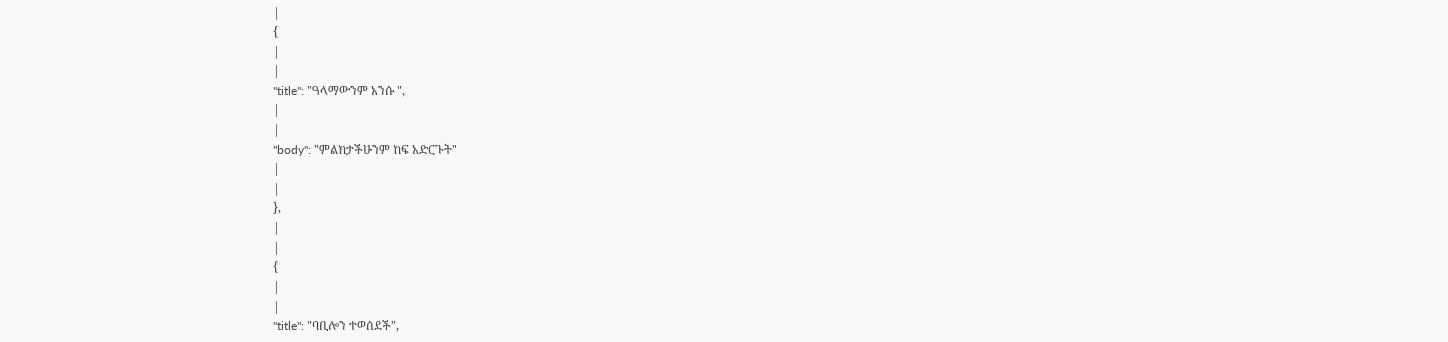|
{
|
|
"title": "ዓላማውንም አንሱ ",
|
|
"body": "ምልክታችሁንም ከፍ አድርጉት"
|
|
},
|
|
{
|
|
"title": "ባቢሎን ተወሰደች",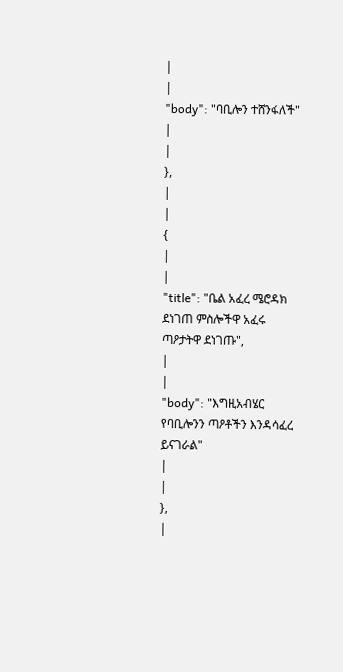|
|
"body": "ባቢሎን ተሸንፋለች"
|
|
},
|
|
{
|
|
"title": "ቤል አፈረ ሜሮዳክ ደነገጠ ምስሎችዋ አፈሩ ጣዖታትዋ ደነገጡ",
|
|
"body": "እግዚአብሄር የባቢሎንን ጣዖቶችን እንዳሳፈረ ይናገራል"
|
|
},
|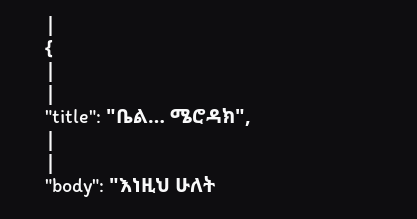|
{
|
|
"title": "ቤል… ሜሮዳክ",
|
|
"body": "እነዚህ ሁለት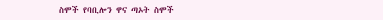ስሞች የባቢሎን ዋና ጣኦት ስሞች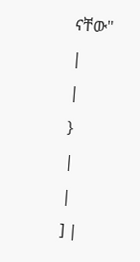ናቸው"
|
|
}
|
|
] |